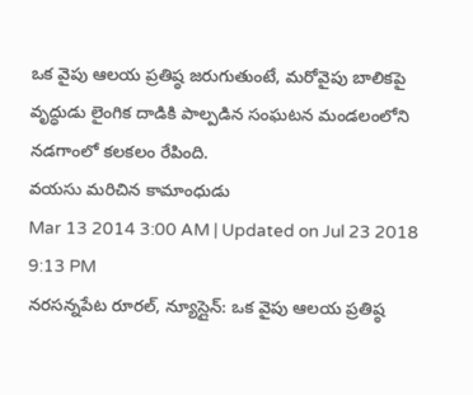ఒక వైపు ఆలయ ప్రతిష్ఠ జరుగుతుంటే, మరోవైపు బాలికపై వృద్ధుడు లైంగిక దాడికి పాల్పడిన సంఘటన మండలంలోని నడగాంలో కలకలం రేపింది.
వయసు మరిచిన కామాంధుడు
Mar 13 2014 3:00 AM | Updated on Jul 23 2018 9:13 PM
నరసన్నపేట రూరల్, న్యూస్లైన్: ఒక వైపు ఆలయ ప్రతిష్ఠ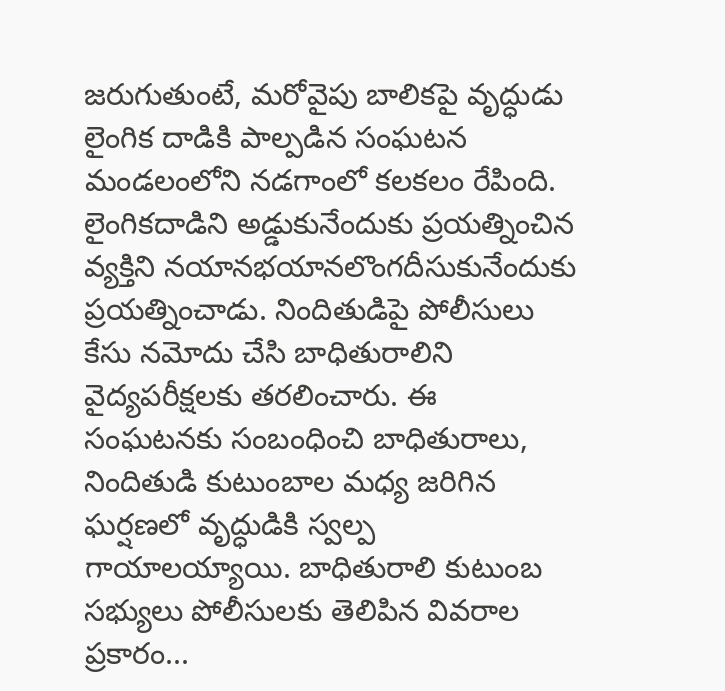జరుగుతుంటే, మరోవైపు బాలికపై వృద్ధుడు లైంగిక దాడికి పాల్పడిన సంఘటన మండలంలోని నడగాంలో కలకలం రేపింది. లైంగికదాడిని అడ్డుకునేందుకు ప్రయత్నించిన వ్యక్తిని నయానభయానలొంగదీసుకునేందుకు ప్రయత్నించాడు. నిందితుడిపై పోలీసులు కేసు నమోదు చేసి బాధితురాలిని వైద్యపరీక్షలకు తరలించారు. ఈ సంఘటనకు సంబంధించి బాధితురాలు, నిందితుడి కుటుంబాల మధ్య జరిగిన ఘర్షణలో వృద్ధుడికి స్వల్ప గాయాలయ్యాయి. బాధితురాలి కుటుంబ సభ్యులు పోలీసులకు తెలిపిన వివరాల ప్రకారం...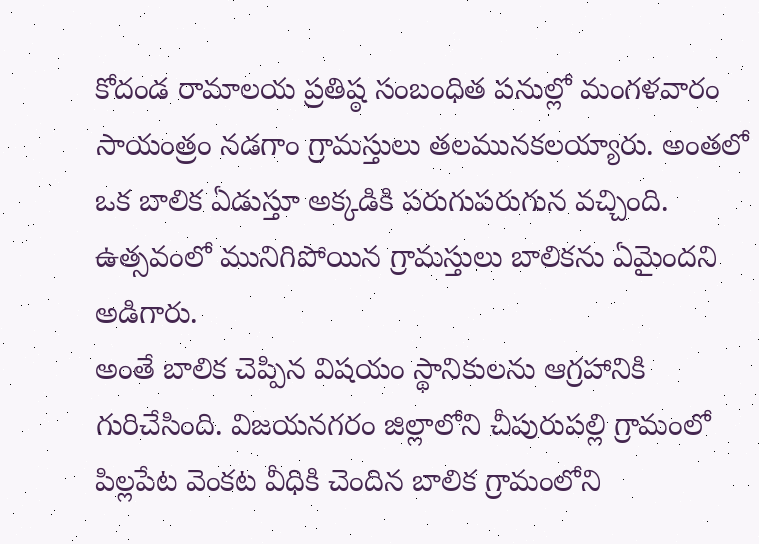కోదండ రామాలయ ప్రతిష్ఠ సంబంధిత పనుల్లో మంగళవారం సాయంత్రం నడగాం గ్రామస్తులు తలమునకలయ్యారు. అంతలో ఒక బాలిక ఏడుస్తూ అక్కడికి పరుగుపరుగున వచ్చింది. ఉత్సవంలో మునిగిపోయిన గ్రామస్తులు బాలికను ఏమైందని అడిగారు.
అంతే బాలిక చెప్పిన విషయం స్థానికులను ఆగ్రహానికి గురిచేసింది. విజయనగరం జిల్లాలోని చీపురుపల్లి గ్రామంలో పిల్లపేట వెంకట వీధికి చెందిన బాలిక గ్రామంలోని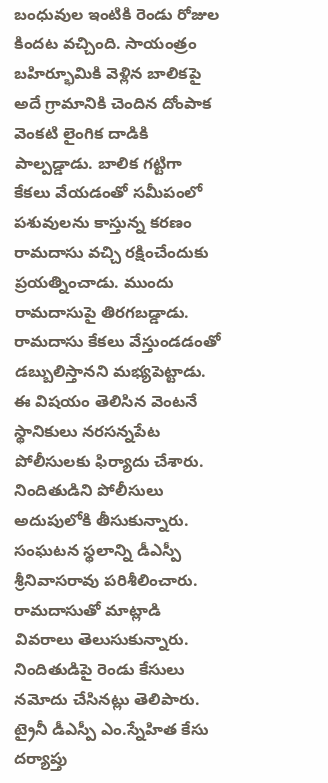బంధువుల ఇంటికి రెండు రోజుల కిందట వచ్చింది. సాయంత్రం బహిర్భూమికి వెళ్లిన బాలికపై అదే గ్రామానికి చెందిన దోంపాక వెంకటి లైంగిక దాడికి పాల్పడ్డాడు. బాలిక గట్టిగా కేకలు వేయడంతో సమీపంలో పశువులను కాస్తున్న కరణం రామదాసు వచ్చి రక్షించేందుకు ప్రయత్నించాడు. ముందు రామదాసుపై తిరగబడ్డాడు. రామదాసు కేకలు వేస్తుండడంతో డబ్బులిస్తానని మభ్యపెట్టాడు. ఈ విషయం తెలిసిన వెంటనే స్థానికులు నరసన్నపేట పోలీసులకు ఫిర్యాదు చేశారు. నిందితుడిని పోలీసులు అదుపులోకి తీసుకున్నారు. సంఘటన స్థలాన్ని డీఎస్పీ శ్రీనివాసరావు పరిశీలించారు. రామదాసుతో మాట్లాడి వివరాలు తెలుసుకున్నారు. నిందితుడిపై రెండు కేసులు నమోదు చేసినట్లు తెలిపారు. ట్రైనీ డీఎస్పీ ఎం.స్నేహిత కేసు దర్యాప్తు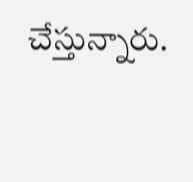చేస్తున్నారు.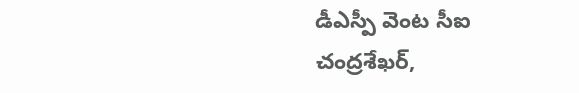డీఎస్పీ వెంట సీఐ చంద్రశేఖర్,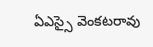ఏఎస్సై వెంకటరావు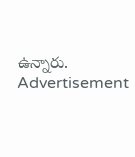ఉన్నారు.
Advertisement